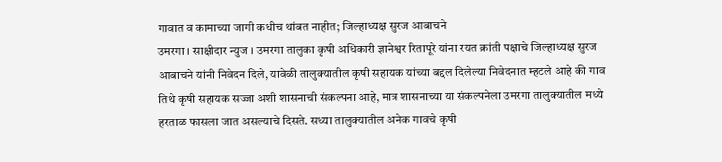गावात व कामाच्या जागी कधीच थांबत नाहीत; जिल्हाध्यक्ष सुरज आबाचने
उमरगा । साक्षीदार न्युज । उमरगा तालुका कृषी अधिकारी ज्ञानेश्वर रितापूरे यांना रयत क्रांती पक्षाचे जिल्हाध्यक्ष सुरज आबाचने यांनी निवेदन दिले, यावेळी तालुक्यातील कृषी सहायक यांच्या बद्दल दिलेल्या निवेदनात म्हटले आहे की गाव तिथे कृषी सहायक सज्जा अशी शासनाची संकल्पना आहे, मात्र शासनाच्या या संकल्पनेला उमरगा तालुक्यातील मध्ये हरताळ फासला जात असल्याचे दिसते. सध्या तालुक्यातील अनेक गावचे कृषी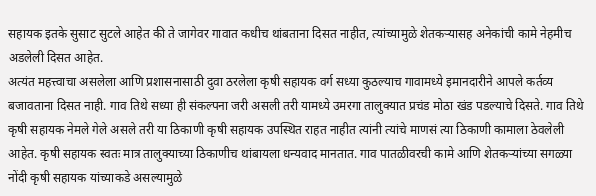सहायक इतके सुसाट सुटले आहेत की ते जागेवर गावात कधीच थांबताना दिसत नाहीत, त्यांच्यामुळे शेतकऱ्यासह अनेकांची कामे नेहमीच अडलेली दिसत आहेत.
अत्यंत महत्त्वाचा असलेला आणि प्रशासनासाठी दुवा ठरलेला कृषी सहायक वर्ग सध्या कुठल्याच गावामध्ये इमानदारीने आपले कर्तव्य बजावताना दिसत नाही. गाव तिथे सध्या ही संकल्पना जरी असली तरी यामध्ये उमरगा तालुक्यात प्रचंड मोठा खंड पडल्याचे दिसते. गाव तिथे कृषी सहायक नेमले गेले असले तरी या ठिकाणी कृषी सहायक उपस्थित राहत नाहीत त्यांनी त्यांचे माणसं त्या ठिकाणी कामाला ठेवलेली आहेत. कृषी सहायक स्वतः मात्र तालुक्याच्या ठिकाणीच थांबायला धन्यवाद मानतात. गाव पातळीवरची कामे आणि शेतकऱ्यांच्या सगळ्या नोंदी कृषी सहायक यांच्याकडे असल्यामुळे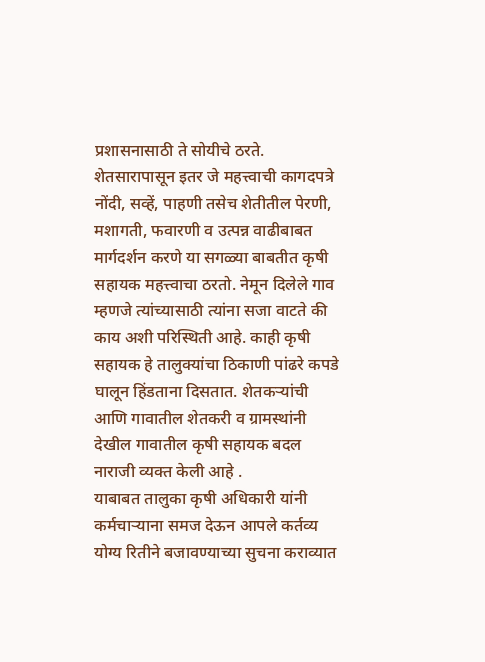प्रशासनासाठी ते सोयीचे ठरते. शेतसारापासून इतर जे महत्त्वाची कागदपत्रे नोंदी, सव्हें, पाहणी तसेच शेतीतील पेरणी, मशागती, फवारणी व उत्पन्न वाढीबाबत मार्गदर्शन करणे या सगळ्या बाबतीत कृषी सहायक महत्त्वाचा ठरतो. नेमून दिलेले गाव म्हणजे त्यांच्यासाठी त्यांना सजा वाटते की काय अशी परिस्थिती आहे. काही कृषी सहायक हे तालुक्यांचा ठिकाणी पांढरे कपडे घालून हिंडताना दिसतात. शेतकऱ्यांची आणि गावातील शेतकरी व ग्रामस्थांनी देखील गावातील कृषी सहायक बदल नाराजी व्यक्त केली आहे .
याबाबत तालुका कृषी अधिकारी यांनी कर्मचाऱ्याना समज देऊन आपले कर्तव्य योग्य रितीने बजावण्याच्या सुचना कराव्यात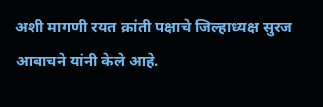अशी मागणी रयत क्रांती पक्षाचे जिल्हाध्यक्ष सुरज आबाचने यांनी केले आहे.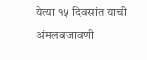येत्या १५ दिवसांत याची अंमलबजावणी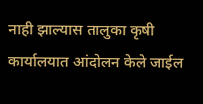नाही झाल्यास तालुका कृषी कार्यालयात आंदोलन केले जाईल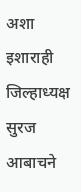अशा इशाराही जिल्हाध्यक्ष सुरज आबाचने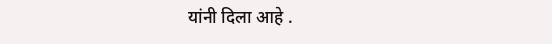यांनी दिला आहे .